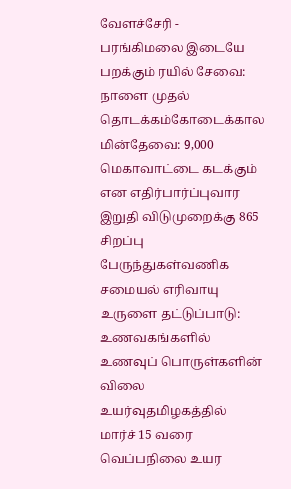வேளச்சேரி - பரங்கிமலை இடையே பறக்கும் ரயில் சேவை: நாளை முதல் தொடக்கம்கோடைக்கால மின்தேவை: 9,000 மெகாவாட்டை கடக்கும் என எதிர்பார்ப்புவார இறுதி விடுமுறைக்கு 865 சிறப்பு பேருந்துகள்வணிக சமையல் எரிவாயு உருளை தட்டுப்பாடு: உணவகங்களில் உணவுப் பொருள்களின் விலை உயர்வுதமிழகத்தில் மார்ச் 15 வரை வெப்பநிலை உயர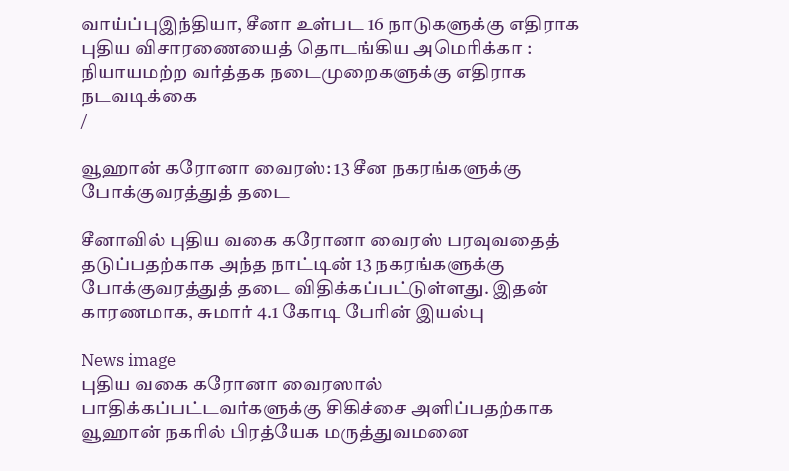வாய்ப்புஇந்தியா, சீனா உள்பட 16 நாடுகளுக்கு எதிராக புதிய விசாரணையைத் தொடங்கிய அமெரிக்கா : நியாயமற்ற வர்த்தக நடைமுறைகளுக்கு எதிராக நடவடிக்கை
/

வூஹான் கரோனா வைரஸ்: 13 சீன நகரங்களுக்கு போக்குவரத்துத் தடை

சீனாவில் புதிய வகை கரோனா வைரஸ் பரவுவதைத் தடுப்பதற்காக அந்த நாட்டின் 13 நகரங்களுக்கு போக்குவரத்துத் தடை விதிக்கப்பட்டுள்ளது. இதன் காரணமாக, சுமார் 4.1 கோடி பேரின் இயல்பு

News image
புதிய வகை கரோனா வைரஸால் பாதிக்கப்பட்டவர்களுக்கு சிகிச்சை அளிப்பதற்காக வூஹான் நகரில் பிரத்யேக மருத்துவமனை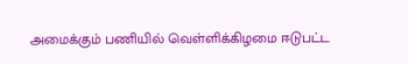அமைக்கும் பணியில் வெள்ளிக்கிழமை ஈடுபட்ட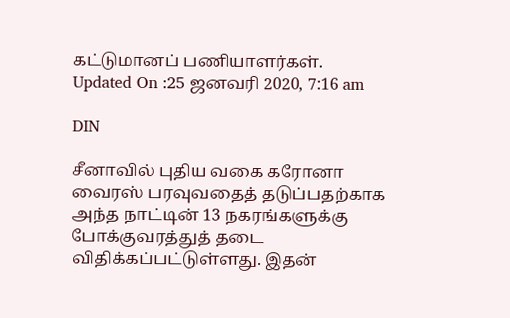கட்டுமானப் பணியாளர்கள்.
Updated On :25 ஜனவரி 2020, 7:16 am

DIN

சீனாவில் புதிய வகை கரோனா வைரஸ் பரவுவதைத் தடுப்பதற்காக அந்த நாட்டின் 13 நகரங்களுக்கு போக்குவரத்துத் தடை விதிக்கப்பட்டுள்ளது. இதன்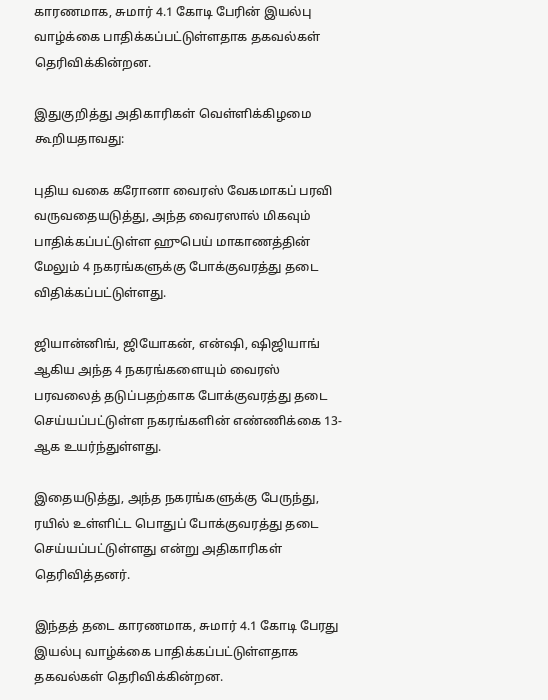காரணமாக, சுமார் 4.1 கோடி பேரின் இயல்பு வாழ்க்கை பாதிக்கப்பட்டுள்ளதாக தகவல்கள் தெரிவிக்கின்றன.

இதுகுறித்து அதிகாரிகள் வெள்ளிக்கிழமை கூறியதாவது:

புதிய வகை கரோனா வைரஸ் வேகமாகப் பரவி வருவதையடுத்து, அந்த வைரஸால் மிகவும் பாதிக்கப்பட்டுள்ள ஹுபெய் மாகாணத்தின் மேலும் 4 நகரங்களுக்கு போக்குவரத்து தடை விதிக்கப்பட்டுள்ளது.

ஜியான்னிங், ஜியோகன், என்ஷி, ஷிஜியாங் ஆகிய அந்த 4 நகரங்களையும் வைரஸ் பரவலைத் தடுப்பதற்காக போக்குவரத்து தடை செய்யப்பட்டுள்ள நகரங்களின் எண்ணிக்கை 13-ஆக உயர்ந்துள்ளது.

இதையடுத்து, அந்த நகரங்களுக்கு பேருந்து, ரயில் உள்ளிட்ட பொதுப் போக்குவரத்து தடை செய்யப்பட்டுள்ளது என்று அதிகாரிகள் தெரிவித்தனர்.

இந்தத் தடை காரணமாக, சுமார் 4.1 கோடி பேரது இயல்பு வாழ்க்கை பாதிக்கப்பட்டுள்ளதாக தகவல்கள் தெரிவிக்கின்றன.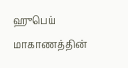ஹுபெய் மாகாணத்தின்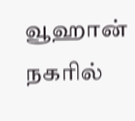வூஹான் நகரில்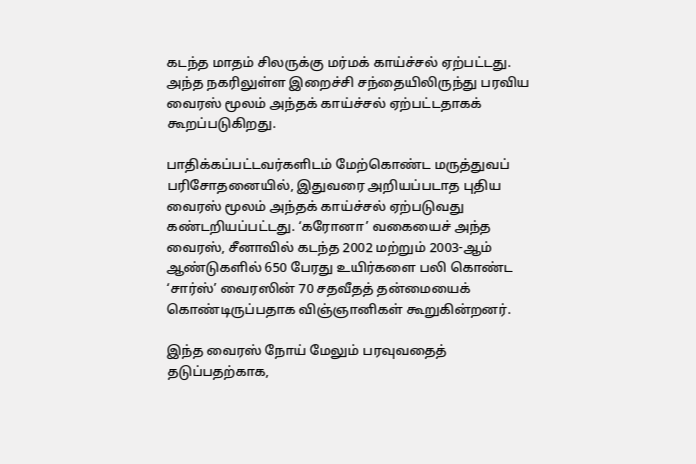கடந்த மாதம் சிலருக்கு மர்மக் காய்ச்சல் ஏற்பட்டது. அந்த நகரிலுள்ள இறைச்சி சந்தையிலிருந்து பரவிய வைரஸ் மூலம் அந்தக் காய்ச்சல் ஏற்பட்டதாகக் கூறப்படுகிறது.

பாதிக்கப்பட்டவர்களிடம் மேற்கொண்ட மருத்துவப் பரிசோதனையில், இதுவரை அறியப்படாத புதிய வைரஸ் மூலம் அந்தக் காய்ச்சல் ஏற்படுவது கண்டறியப்பட்டது. ‘கரோனா’ வகையைச் அந்த வைரஸ், சீனாவில் கடந்த 2002 மற்றும் 2003-ஆம் ஆண்டுகளில் 650 பேரது உயிர்களை பலி கொண்ட ‘சார்ஸ்’ வைரஸின் 70 சதவீதத் தன்மையைக் கொண்டிருப்பதாக விஞ்ஞானிகள் கூறுகின்றனர்.

இந்த வைரஸ் நோய் மேலும் பரவுவதைத் தடுப்பதற்காக,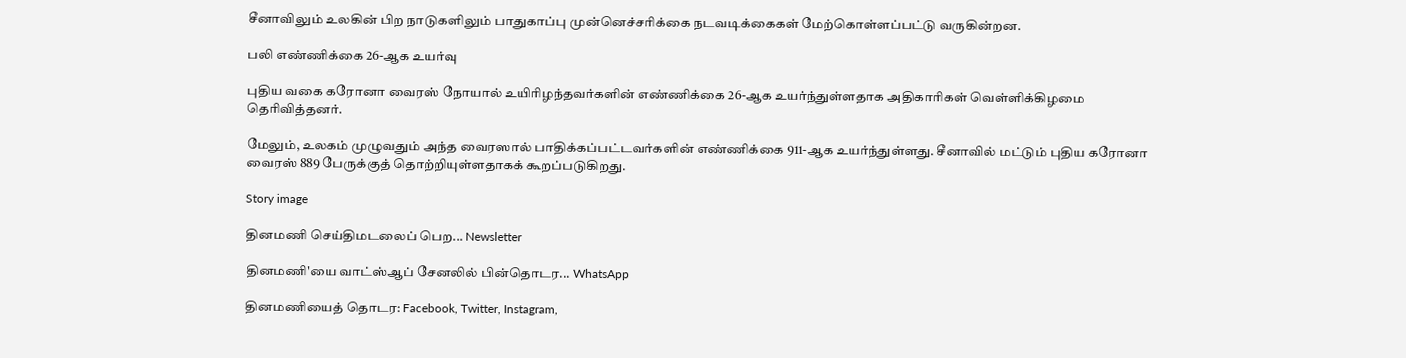சீனாவிலும் உலகின் பிற நாடுகளிலும் பாதுகாப்பு முன்னெச்சரிக்கை நடவடிக்கைகள் மேற்கொள்ளப்பட்டு வருகின்றன.

பலி எண்ணிக்கை 26-ஆக உயர்வு

புதிய வகை கரோனா வைரஸ் நோயால் உயிரிழந்தவர்களின் எண்ணிக்கை 26-ஆக உயர்ந்துள்ளதாக அதிகாரிகள் வெள்ளிக்கிழமை தெரிவித்தனர்.

மேலும், உலகம் முழுவதும் அந்த வைரஸால் பாதிக்கப்பட்டவர்களின் எண்ணிக்கை 911-ஆக உயர்ந்துள்ளது. சீனாவில் மட்டும் புதிய கரோனா வைரஸ் 889 பேருக்குத் தொற்றியுள்ளதாகக் கூறப்படுகிறது.

Story image

தினமணி செய்திமடலைப் பெற... Newsletter

தினமணி'யை வாட்ஸ்ஆப் சேனலில் பின்தொடர... WhatsApp

தினமணியைத் தொடர: Facebook, Twitter, Instagram,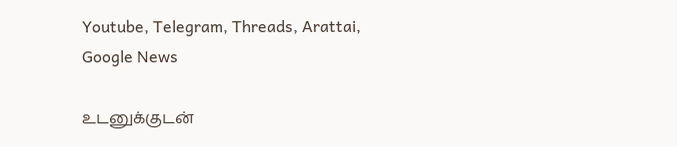Youtube, Telegram, Threads, Arattai, Google News

உடனுக்குடன்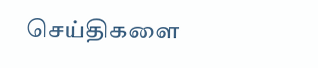செய்திகளை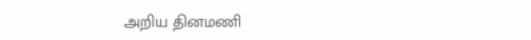அறிய தினமணி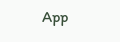App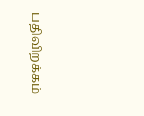பதிவிறக்கம்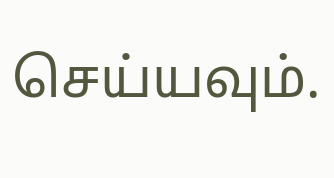செய்யவும்.